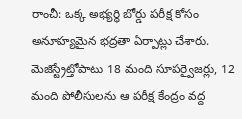రాంచీ: ఒక్క అభ్యర్థి బోర్డు పరీక్ష కోసం అనూహ్యమైన భద్రతా ఏర్పాట్లు చేశారు. మెజిస్ట్రేట్తోపాటు 18 మంది సూపర్వైజర్లు, 12 మంది పోలీసులను ఆ పరీక్ష కేంద్రం వద్ద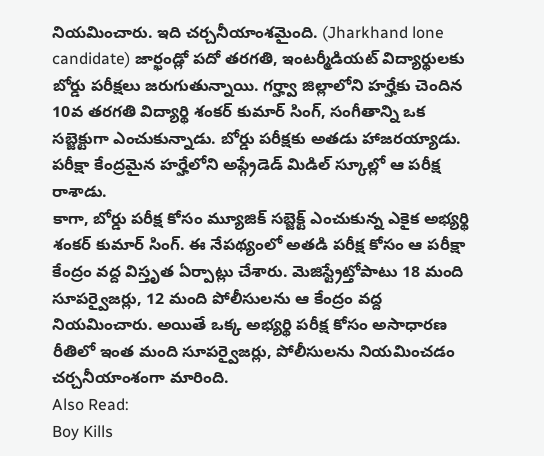నియమించారు. ఇది చర్చనీయాంశమైంది. (Jharkhand lone candidate) జార్ఖండ్లో పదో తరగతి, ఇంటర్మీడియట్ విద్యార్థులకు బోర్డు పరీక్షలు జరుగుతున్నాయి. గర్హ్వా జిల్లాలోని హర్హేకు చెందిన 10వ తరగతి విద్యార్థి శంకర్ కుమార్ సింగ్, సంగీతాన్ని ఒక సబ్జెక్టుగా ఎంచుకున్నాడు. బోర్డు పరీక్షకు అతడు హాజరయ్యాడు. పరీక్షా కేంద్రమైన హర్హేలోని అప్గ్రేడెడ్ మిడిల్ స్కూల్లో ఆ పరీక్ష రాశాడు.
కాగా, బోర్డు పరీక్ష కోసం మ్యూజిక్ సబ్జెక్ట్ ఎంచుకున్న ఎకైక అభ్యర్థి శంకర్ కుమార్ సింగ్. ఈ నేపథ్యంలో అతడి పరీక్ష కోసం ఆ పరీక్షా కేంద్రం వద్ద విస్తృత ఏర్పాట్లు చేశారు. మెజిస్ట్రేట్తోపాటు 18 మంది సూపర్వైజర్లు, 12 మంది పోలీసులను ఆ కేంద్రం వద్ద నియమించారు. అయితే ఒక్క అభ్యర్థి పరీక్ష కోసం అసాధారణ రీతిలో ఇంత మంది సూపర్వైజర్లు, పోలీసులను నియమించడం చర్చనీయాంశంగా మారింది.
Also Read:
Boy Kills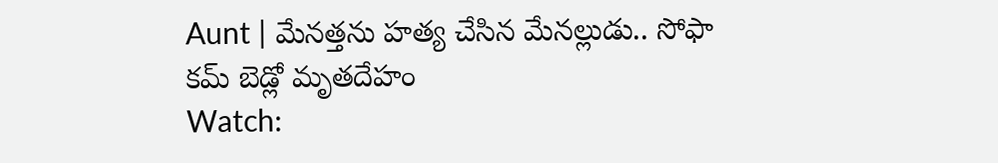Aunt | మేనత్తను హత్య చేసిన మేనల్లుడు.. సోఫా కమ్ బెడ్లో మృతదేహం
Watch: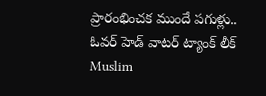ప్రారంభించక ముందే పగుళ్లు.. ఓవర్ హెడ్ వాటర్ ట్యాంక్ లీక్
Muslim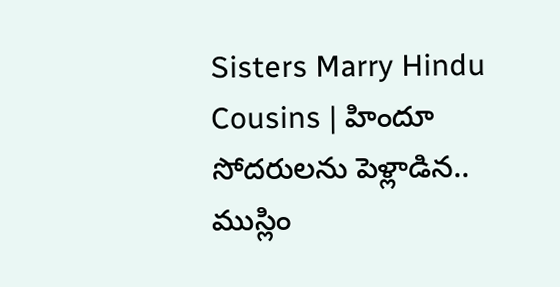Sisters Marry Hindu Cousins | హిందూ సోదరులను పెళ్లాడిన.. ముస్లిం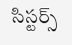సిస్టర్స్